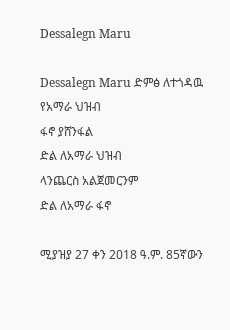Dessalegn Maru

Dessalegn Maru ድምፅ ለተጎዳዉ የአማራ ህዝብ
ፋኖ ያሸንፋል
ድል ለአማራ ህዝብ
ላንጨርስ አልጀመርንም
ድል ለአማራ ፋኖ

ሚያዝያ 27 ቀን 2018 ዓ.ም. 85ኛውን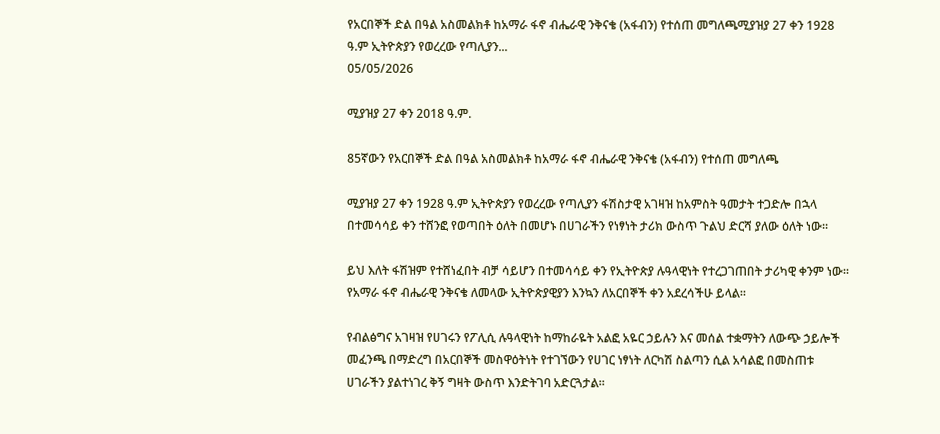የአርበኞች ድል በዓል አስመልክቶ ከአማራ ፋኖ ብሔራዊ ንቅናቄ (አፋብን) የተሰጠ መግለጫሚያዝያ 27 ቀን 1928 ዓ.ም ኢትዮጵያን የወረረው የጣሊያን...
05/05/2026

ሚያዝያ 27 ቀን 2018 ዓ.ም.

85ኛውን የአርበኞች ድል በዓል አስመልክቶ ከአማራ ፋኖ ብሔራዊ ንቅናቄ (አፋብን) የተሰጠ መግለጫ

ሚያዝያ 27 ቀን 1928 ዓ.ም ኢትዮጵያን የወረረው የጣሊያን ፋሽስታዊ አገዛዝ ከአምስት ዓመታት ተጋድሎ በኋላ በተመሳሳይ ቀን ተሸንፎ የወጣበት ዕለት በመሆኑ በሀገራችን የነፃነት ታሪክ ውስጥ ጉልህ ድርሻ ያለው ዕለት ነው።

ይህ እለት ፋሽዝም የተሸነፈበት ብቻ ሳይሆን በተመሳሳይ ቀን የኢትዮጵያ ሉዓላዊነት የተረጋገጠበት ታሪካዊ ቀንም ነው። የአማራ ፋኖ ብሔራዊ ንቅናቄ ለመላው ኢትዮጵያዊያን እንኳን ለአርበኞች ቀን አደረሳችሁ ይላል።

የብልፅግና አገዛዝ የሀገሩን የፖሊሲ ሉዓላዊነት ከማከራዬት አልፎ አዬር ኃይሉን እና መሰል ተቋማትን ለውጭ ኃይሎች መፈንጫ በማድረግ በአርበኞች መስዋዕትነት የተገኘውን የሀገር ነፃነት ለርካሽ ስልጣን ሲል አሳልፎ በመስጠቱ ሀገራችን ያልተነገረ ቅኝ ግዛት ውስጥ እንድትገባ አድርጓታል።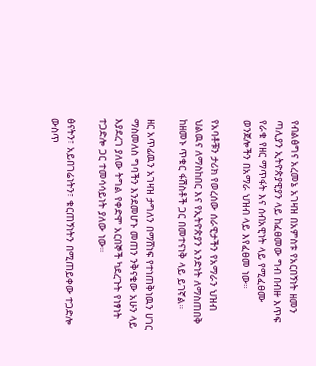የብልፅግና አረመኔ አገዛዝ በአምስቱ የአርበኝነት ዘመን ጣሊያን ኢትዮጵያዊያን ላይ ከፈፀመው ግብ በብዙ እጥፍ የራቁ የዘር ማጥፋት እና ሰብአዊነት ላይ የሚፈፀሙ ወንጀሎችን በአማራ ህዝብ ላይ እየፈፀመ ነው።

የአባቶቹን ታሪክ የወረሰው ሰራዊታችን የአማራን ህዝብ ህልዉና ለማስከበር እና የኢትዮጵያን አንድነት ለማስጠበቅ ከዘመኑ ጥቁር ፋሽስቶች ጋር በመተናነቅ ላይ ይገኛል።

ዘር አጥፊዉን አገዛዝ ታግለን በማሸነፍ የተነጠቅነዉን ሀገር ማስመለስ ግባችን እንደመሆኑ መጠን ንቅናቄው አሁን ላይ እያደረገ ያለው ትግል የቀድሞ አርበኞች ካደረጉት የነፃነት ተጋድሎ ጋር ተመሳሳይነት ያለው ነው።

ፅናትን፣ አይበገሬነትን፣ ቁርጠኝነትን በሚጠይቀው ተጋድሎ ውስጥ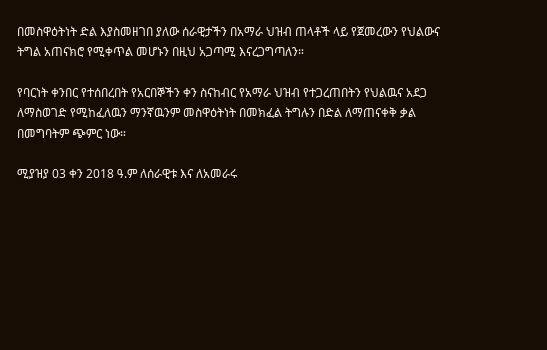በመስዋዕትነት ድል እያስመዘገበ ያለው ሰራዊታችን በአማራ ህዝብ ጠላቶች ላይ የጀመረውን የህልውና ትግል አጠናክሮ የሚቀጥል መሆኑን በዚህ አጋጣሚ እናረጋግጣለን።

የባርነት ቀንበር የተሰበረበት የአርበኞችን ቀን ስናከብር የአማራ ህዝብ የተጋረጠበትን የህልዉና አደጋ ለማስወገድ የሚከፈለዉን ማንኛዉንም መስዋዕትነት በመክፈል ትግሉን በድል ለማጠናቀቅ ቃል በመግባትም ጭምር ነው።

ሚያዝያ 03 ቀን 2018 ዓ.ም ለሰራዊቱ እና ለአመራሩ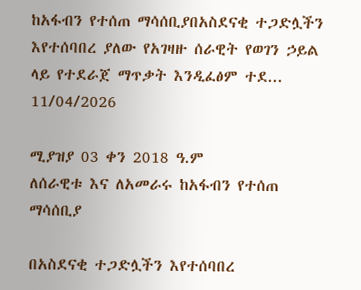ከአፋብን የተሰጠ ማሳሰቢያበአስደናቂ ተጋድሏችን እየተሰባበረ ያለው የአገዛዙ ሰራዊት የወገን ኃይል ላይ የተደራጀ ማጥቃት እንዲፈፅም ተደ...
11/04/2026

ሚያዝያ 03 ቀን 2018 ዓ.ም
ለሰራዊቱ እና ለአመራሩ ከአፋብን የተሰጠ ማሳሰቢያ

በአስደናቂ ተጋድሏችን እየተሰባበረ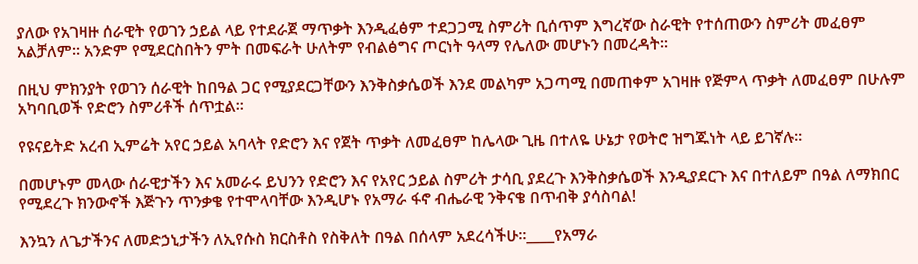ያለው የአገዛዙ ሰራዊት የወገን ኃይል ላይ የተደራጀ ማጥቃት እንዲፈፅም ተደጋጋሚ ስምሪት ቢሰጥም እግረኛው ስራዊት የተሰጠውን ስምሪት መፈፀም አልቻለም። አንድም የሚደርስበትን ምት በመፍራት ሁለትም የብልፅግና ጦርነት ዓላማ የሌለው መሆኑን በመረዳት።

በዚህ ምክንያት የወገን ሰራዊት ከበዓል ጋር የሚያደርጋቸውን እንቅስቃሴወች እንደ መልካም አጋጣሚ በመጠቀም አገዛዙ የጅምላ ጥቃት ለመፈፀም በሁሉም አካባቢወች የድሮን ስምሪቶች ሰጥቷል።

የዩናይትድ አረብ ኢምሬት አየር ኃይል አባላት የድሮን እና የጀት ጥቃት ለመፈፀም ከሌላው ጊዜ በተለዬ ሁኔታ የወትሮ ዝግጁነት ላይ ይገኛሉ።

በመሆኑም መላው ሰራዊታችን እና አመራሩ ይህንን የድሮን እና የአየር ኃይል ስምሪት ታሳቢ ያደረጉ እንቅስቃሴወች እንዲያደርጉ እና በተለይም በዓል ለማክበር የሚደረጉ ክንውኖች እጅጉን ጥንቃቄ የተሞላባቸው እንዲሆኑ የአማራ ፋኖ ብሔራዊ ንቅናቄ በጥብቅ ያሳስባል!

እንኳን ለጌታችንና ለመድኃኒታችን ለኢየሱስ ክርስቶስ የስቅለት በዓል በሰላም አደረሳችሁ።____የአማራ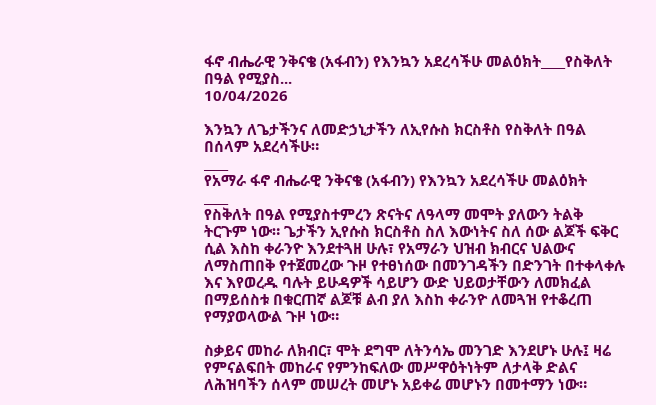ፋኖ ብሔራዊ ንቅናቄ (አፋብን) የእንኳን አደረሳችሁ መልዕክት____የስቅለት በዓል የሚያስ...
10/04/2026

እንኳን ለጌታችንና ለመድኃኒታችን ለኢየሱስ ክርስቶስ የስቅለት በዓል በሰላም አደረሳችሁ።
____
የአማራ ፋኖ ብሔራዊ ንቅናቄ (አፋብን) የእንኳን አደረሳችሁ መልዕክት
____
የስቅለት በዓል የሚያስተምረን ጽናትና ለዓላማ መሞት ያለውን ትልቅ ትርጉም ነው። ጌታችን ኢየሱስ ክርስቶስ ስለ እውነትና ስለ ሰው ልጆች ፍቅር ሲል እስከ ቀራንዮ እንደተጓዘ ሁሉ፣ የአማራን ህዝብ ክብርና ህልውና ለማስጠበቅ የተጀመረው ጉዞ የተፀነሰው በመንገዳችን በድንገት በተቀላቀሉ እና እየወረዱ ባሉት ይሁዳዎች ሳይሆን ውድ ህይወታቸውን ለመክፈል በማይሰስቱ በቁርጠኛ ልጆቹ ልብ ያለ እስከ ቀራንዮ ለመጓዝ የተቆረጠ የማያወላውል ጉዞ ነው።

ስቃይና መከራ ለክብር፣ ሞት ደግሞ ለትንሳኤ መንገድ እንደሆኑ ሁሉ፤ ዛሬ የምናልፍበት መከራና የምንከፍለው መሥዋዕትነትም ለታላቅ ድልና ለሕዝባችን ሰላም መሠረት መሆኑ አይቀሬ መሆኑን በመተማን ነው።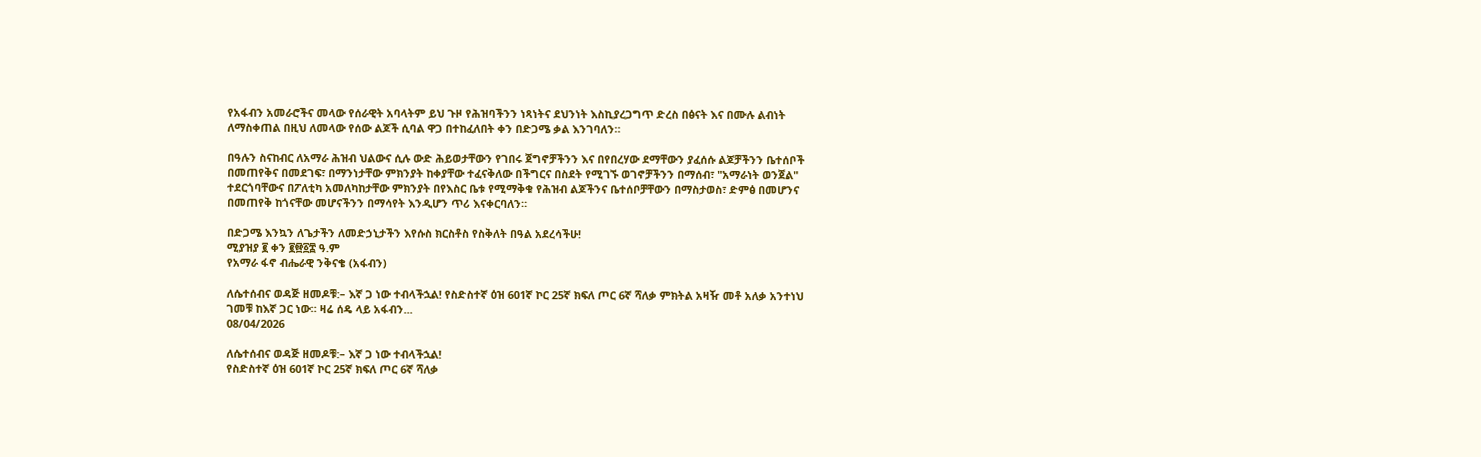የአፋብን አመራሮችና መላው የሰራዊት አባላትም ይህ ጉዞ የሕዝባችንን ነጻነትና ደህንነት እስኪያረጋግጥ ድረስ በፅናት እና በሙሉ ልብነት ለማስቀጠል በዚህ ለመላው የሰው ልጆች ሲባል ዋጋ በተከፈለበት ቀን በድጋሜ ቃል እንገባለን።

በዓሉን ስናከብር ለአማራ ሕዝብ ህልውና ሲሉ ውድ ሕይወታቸውን የገበሩ ጀግኖቻችንን እና በየበረሃው ደማቸውን ያፈሰሱ ልጆቻችንን ቤተሰቦች በመጠየቅና በመደገፍ፣ በማንነታቸው ምክንያት ከቀያቸው ተፈናቅለው በችግርና በስደት የሚገኙ ወገኖቻችንን በማሰብ፣ "አማራነት ወንጀል" ተደርጎባቸውና በፖለቲካ አመለካከታቸው ምክንያት በየእስር ቤቱ የሚማቅቁ የሕዝብ ልጆችንና ቤተሰቦቻቸውን በማስታወስ፣ ድምፅ በመሆንና በመጠየቅ ከጎናቸው መሆናችንን በማሳየት እንዲሆን ጥሪ እናቀርባለን።

በድጋሜ እንኳን ለጌታችን ለመድኃኒታችን እየሱስ ክርስቶስ የስቅለት በዓል አደረሳችሁ!
ሚያዝያ ፪ ቀን ፪፼፩፰ ዓ.ም
የአማራ ፋኖ ብሔራዊ ንቅናቄ (አፋብን)

ለሴተሰብና ወዳጅ ዘመዶቹ:– እኛ ጋ ነው ተብላችኋል! የስድስተኛ ዕዝ 601ኛ ኮር 25ኛ ክፍለ ጦር 6ኛ ሻለቃ ምክትል አዛዥ መቶ አለቃ አንተነህ ገመቹ ከእኛ ጋር ነው። ዛሬ ሰዴ ላይ አፋብን...
08/04/2026

ለሴተሰብና ወዳጅ ዘመዶቹ:– እኛ ጋ ነው ተብላችኋል!
የስድስተኛ ዕዝ 601ኛ ኮር 25ኛ ክፍለ ጦር 6ኛ ሻለቃ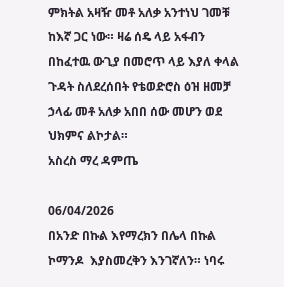ምክትል አዛዥ መቶ አለቃ አንተነህ ገመቹ ከእኛ ጋር ነው። ዛሬ ሰዴ ላይ አፋብን በከፈተዉ ውጊያ በመሮጥ ላይ እያለ ቀላል ጉዳት ስለደረሰበት የቴወድሮስ ዕዝ ዘመቻ ኃላፊ መቶ አለቃ አበበ ሰው መሆን ወደ ህክምና ልኮታል።
አስረስ ማረ ዳምጤ

06/04/2026
በአንድ በኩል እየማረክን በሌላ በኩል ኮማንዶ  እያስመረቅን እንገኛለን። ነባሩ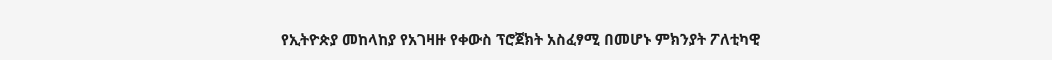የኢትዮጵያ መከላከያ የአገዛዙ የቀውስ ፕሮጀክት አስፈፃሚ በመሆኑ ምክንያት ፖለቲካዊ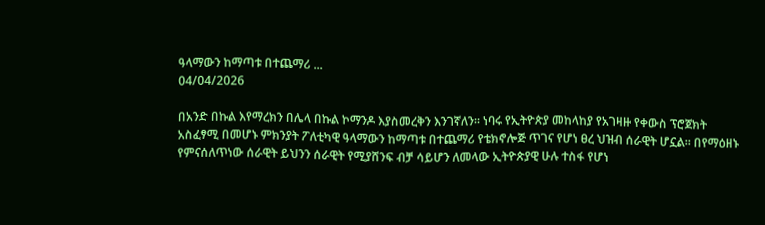ዓላማውን ከማጣቱ በተጨማሪ ...
04/04/2026

በአንድ በኩል እየማረክን በሌላ በኩል ኮማንዶ እያስመረቅን እንገኛለን። ነባሩ የኢትዮጵያ መከላከያ የአገዛዙ የቀውስ ፕሮጀክት አስፈፃሚ በመሆኑ ምክንያት ፖለቲካዊ ዓላማውን ከማጣቱ በተጨማሪ የቴክኖሎጅ ጥገና የሆነ ፀረ ህዝብ ሰራዊት ሆኗል። በየማዕዘኑ የምናሰለጥነው ሰራዊት ይህንን ሰራዊት የሚያሸንፍ ብቻ ሳይሆን ለመላው ኢትዮጵያዊ ሁሉ ተስፋ የሆነ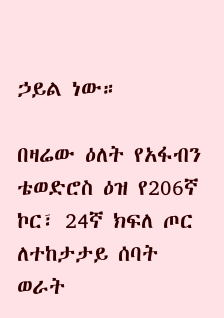ኃይል ነው።

በዛሬው ዕለት የአፋብን ቴወድሮስ ዕዝ የ206ኛ ኮር፣ 24ኛ ክፍለ ጦር ለተከታታይ ሰባት ወራት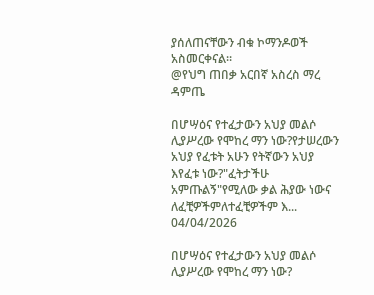ያሰለጠናቸውን ብቁ ኮማንዶወች አስመርቀናል።
@የህግ ጠበቃ አርበኛ አስረስ ማረ ዳምጤ

በሆሣዕና የተፈታውን አህያ መልሶ ሊያሥረው የሞከረ ማን ነው?የታሠረውን አህያ የፈቱት አሁን የትኛውን አህያ እየፈቱ ነው?"ፈትታችሁ አምጡልኝ"የሚለው ቃል ሕያው ነውና ለፈቺዎችምለተፈቺዎችም እ...
04/04/2026

በሆሣዕና የተፈታውን አህያ መልሶ ሊያሥረው የሞከረ ማን ነው?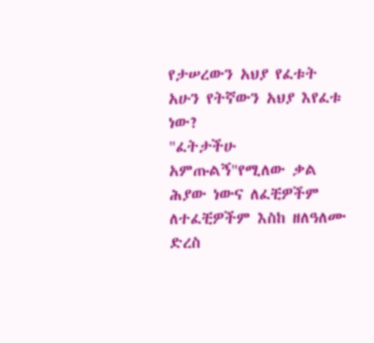የታሠረውን አህያ የፈቱት አሁን የትኛውን አህያ እየፈቱ ነው?
"ፈትታችሁ አምጡልኝ"የሚለው ቃል ሕያው ነውና ለፈቺዎችም
ለተፈቺዎችም እስከ ዘለዓለሙ ድረስ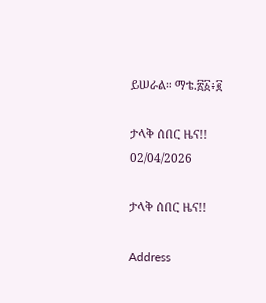ይሠራል። ማቴ.፳፩፥፪

ታላቅ ሰበር ዜና!!
02/04/2026

ታላቅ ሰበር ዜና!!

Address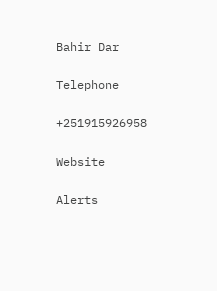Bahir Dar

Telephone

+251915926958

Website

Alerts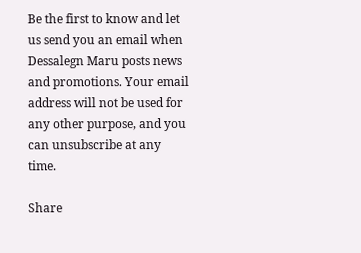Be the first to know and let us send you an email when Dessalegn Maru posts news and promotions. Your email address will not be used for any other purpose, and you can unsubscribe at any time.

Share